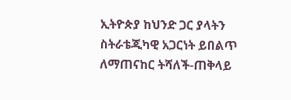ኢትዮጵያ ከህንድ ጋር ያላትን ስትራቴጂካዊ አጋርነት ይበልጥ ለማጠናከር ትሻለች-ጠቅላይ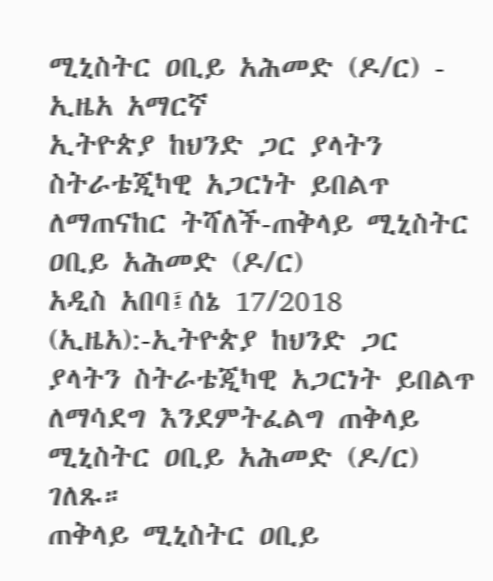ሚኒስትር ዐቢይ አሕመድ (ዶ/ር) - ኢዜአ አማርኛ
ኢትዮጵያ ከህንድ ጋር ያላትን ስትራቴጂካዊ አጋርነት ይበልጥ ለማጠናከር ትሻለች-ጠቅላይ ሚኒስትር ዐቢይ አሕመድ (ዶ/ር)
አዲስ አበባ፤ሰኔ 17/2018 (ኢዜአ):-ኢትዮጵያ ከህንድ ጋር ያላትን ስትራቴጂካዊ አጋርነት ይበልጥ ለማሳደግ እንደምትፈልግ ጠቅላይ ሚኒስትር ዐቢይ አሕመድ (ዶ/ር) ገለጹ።
ጠቅላይ ሚኒስትር ዐቢይ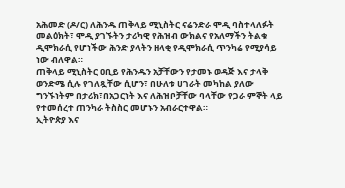አሕመድ (ዶ/ር) ለሕንዱ ጠቅላይ ሚኒስትር ናሬንድራ ሞዲ ባስተላለፉት መልዕክት፣ ሞዲ ያገኙትን ታሪካዊ የሕዝብ ውክልና የአለማችን ትልቁ ዲሞክራሲ የሆነችው ሕንድ ያላትን ዘላቂ የዲሞክራሲ ጥንካሬ የሚያሳይ ነው ብለዋል።
ጠቅላይ ሚኒስትር ዐቢይ የሕንዱን አቻቸውን የታመኑ ወዳጅ እና ታላቅ ወንድሜ ሲሉ የገለጿቸው ሲሆን፣ በሁለቱ ሀገራት መካከል ያለው ግንኙነትም በታሪክ፣በአጋርነት እና ለሕዝቦቻቸው ባላቸው የጋራ ምኞት ላይ የተመሰረተ ጠንካራ ትስስር መሆኑን አብራርተዋል።
ኢትዮጵያ እና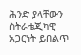ሕንድ ያላቸውን ስትራቴጂካዊ አጋርነት ይበልጥ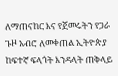ለማጠናከር እና የጀመሩትን የጋራ ጉዞ አብሮ ለመቀጠል ኢትዮጵያ ከፍተኛ ፍላጎት እንዳላት ጠቅላይ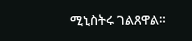ሚኒስትሩ ገልጸዋል።